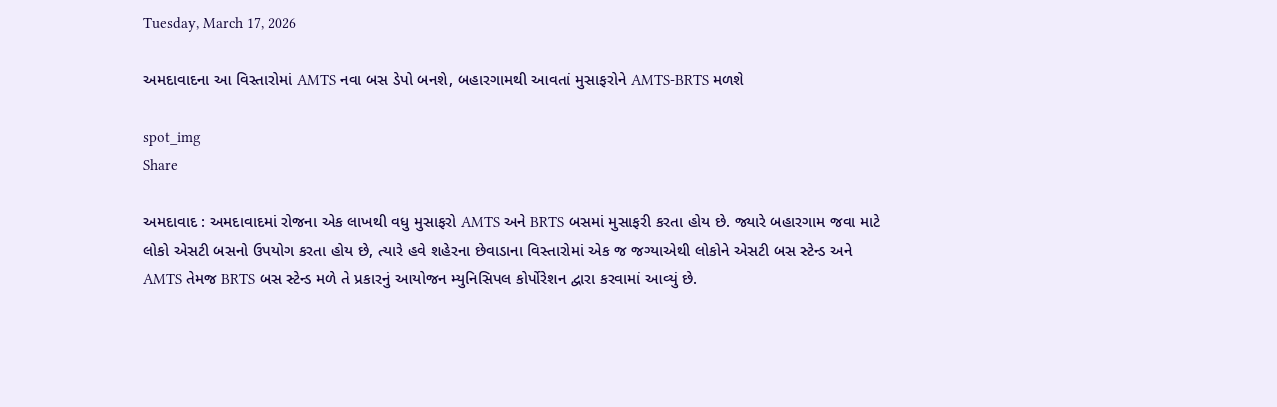Tuesday, March 17, 2026

અમદાવાદના આ વિસ્તારોમાં AMTS નવા બસ ડેપો બનશે, બહારગામથી આવતાં મુસાફરોને AMTS-BRTS મળશે

spot_img
Share

અમદાવાદ : અમદાવાદમાં રોજના એક લાખથી વધુ મુસાફરો AMTS અને BRTS બસમાં મુસાફરી કરતા હોય છે. જ્યારે બહારગામ જવા માટે લોકો એસટી બસનો ઉપયોગ કરતા હોય છે, ત્યારે હવે શહેરના છેવાડાના વિસ્તારોમાં એક જ જગ્યાએથી લોકોને એસટી બસ સ્ટેન્ડ અને AMTS તેમજ BRTS બસ સ્ટેન્ડ મળે તે પ્રકારનું આયોજન મ્યુનિસિપલ કોર્પોરેશન દ્વારા કરવામાં આવ્યું છે.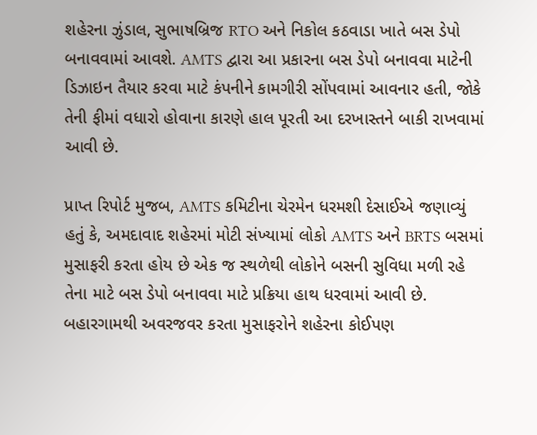શહેરના ઝુંડાલ, સુભાષબ્રિજ RTO અને નિકોલ કઠવાડા ખાતે બસ ડેપો બનાવવામાં આવશે. AMTS દ્વારા આ પ્રકારના બસ ડેપો બનાવવા માટેની ડિઝાઇન તૈયાર કરવા માટે કંપનીને કામગીરી સોંપવામાં આવનાર હતી, જોકે તેની ફીમાં વધારો હોવાના કારણે હાલ પૂરતી આ દરખાસ્તને બાકી રાખવામાં આવી છે.

પ્રાપ્ત રિપોર્ટ મુજબ, AMTS કમિટીના ચેરમેન ધરમશી દેસાઈએ જણાવ્યું હતું કે, અમદાવાદ શહેરમાં મોટી સંખ્યામાં લોકો AMTS અને BRTS બસમાં મુસાફરી કરતા હોય છે એક જ સ્થળેથી લોકોને બસની સુવિધા મળી રહે તેના માટે બસ ડેપો બનાવવા માટે પ્રક્રિયા હાથ ધરવામાં આવી છે. બહારગામથી અવરજવર કરતા મુસાફરોને શહેરના કોઈપણ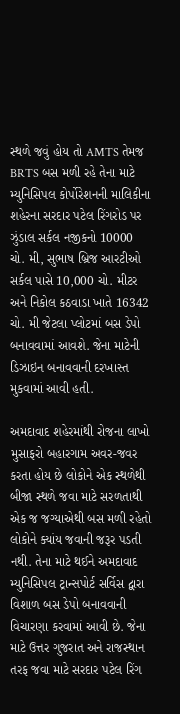સ્થળે જવું હોય તો AMTS તેમજ BRTS બસ મળી રહે તેના માટે મ્યુનિસિપલ કોર્પોરેશનની માલિકીના શહેરના સરદાર પટેલ રિંગરોડ પર ઝુંડાલ સર્કલ નજીકનો 10000 ચો. મી, સુભાષ બ્રિજ આરટીઓ સર્કલ પાસે 10,000 ચો. મીટર અને નિકોલ કઠવાડા ખાતે 16342 ચો. મી જેટલા પ્લોટમાં બસ ડેપો બનાવવામાં આવશે. જેના માટેની ડિઝાઇન બનાવવાની દરખાસ્ત મુકવામાં આવી હતી.

અમદાવાદ શહેરમાંથી રોજના લાખો મુસાફરો બહારગામ અવર-જવર કરતા હોય છે લોકોને એક સ્થળેથી બીજા સ્થળે જવા માટે સરળતાથી એક જ જગ્યાએથી બસ મળી રહેતો લોકોને ક્યાંય જવાની જરૂર પડતી નથી. તેના માટે થઈને અમદાવાદ મ્યુનિસિપલ ટ્રાન્સપોર્ટ સર્વિસ દ્વારા વિશાળ બસ ડેપો બનાવવાની વિચારણા કરવામાં આવી છે. જેના માટે ઉત્તર ગુજરાત અને રાજસ્થાન તરફ જવા માટે સરદાર પટેલ રિંગ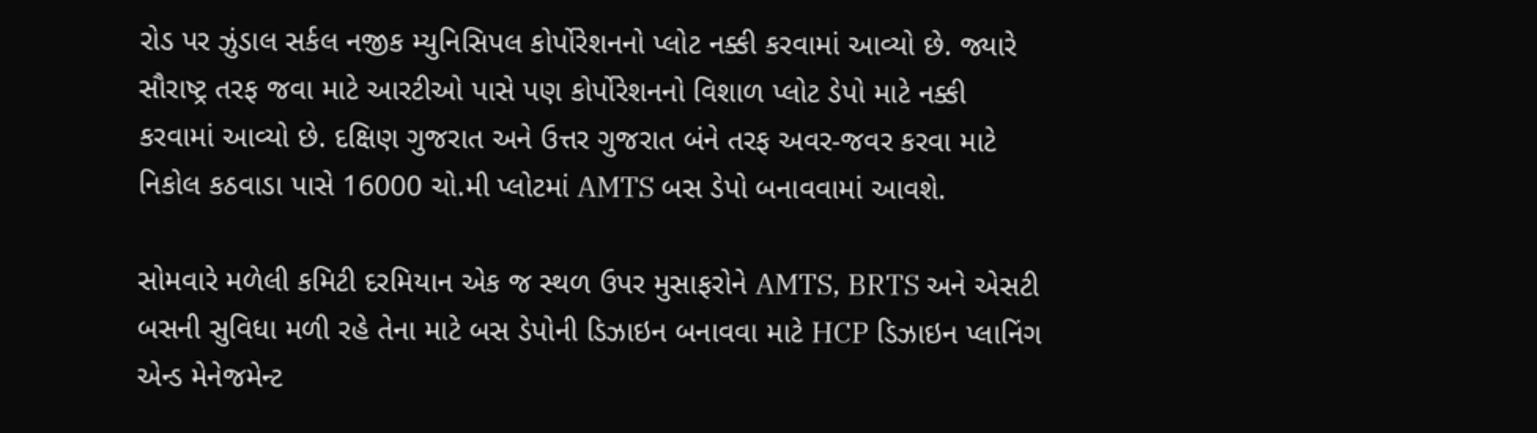રોડ પર ઝુંડાલ સર્કલ નજીક મ્યુનિસિપલ કોર્પોરેશનનો પ્લોટ નક્કી કરવામાં આવ્યો છે. જ્યારે સૌરાષ્ટ્ર તરફ જવા માટે આરટીઓ પાસે પણ કોર્પોરેશનનો વિશાળ પ્લોટ ડેપો માટે નક્કી કરવામાં આવ્યો છે. દક્ષિણ ગુજરાત અને ઉત્તર ગુજરાત બંને તરફ અવર-જવર કરવા માટે નિકોલ કઠવાડા પાસે 16000 ચો.મી પ્લોટમાં AMTS બસ ડેપો બનાવવામાં આવશે.

સોમવારે મળેલી કમિટી દરમિયાન એક જ સ્થળ ઉપર મુસાફરોને AMTS, BRTS અને એસટી બસની સુવિધા મળી રહે તેના માટે બસ ડેપોની ડિઝાઇન બનાવવા માટે HCP ડિઝાઇન પ્લાનિંગ એન્ડ મેનેજમેન્ટ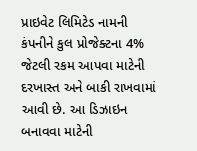પ્રાઇવેટ લિમિટેડ નામની કંપનીને કુલ પ્રોજેક્ટના 4% જેટલી રકમ આપવા માટેની દરખાસ્ત અને બાકી રાખવામાં આવી છે. આ ડિઝાઇન બનાવવા માટેની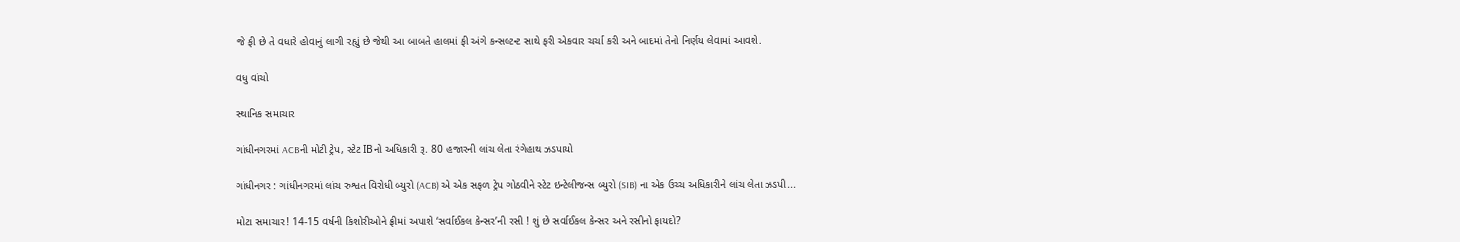જે ફી છે તે વધારે હોવાનું લાગી રહ્યું છે જેથી આ બાબતે હાલમાં ફી અંગે કન્સલ્ટન્ટ સાથે ફરી એકવાર ચર્ચા કરી અને બાદમાં તેનો નિર્ણય લેવામાં આવશે.

વધુ વાંચો

સ્થાનિક સમાચાર

ગાંધીનગરમાં ACBની મોટી ટ્રેપ, સ્ટેટ IBનો અધિકારી રૂ. 80 હજારની લાંચ લેતા રંગેહાથ ઝડપાયો

ગાંધીનગર : ગાંધીનગરમાં લાંચ રુશ્વત વિરોધી બ્યુરો (ACB) એ એક સફળ ટ્રેપ ગોઠવીને સ્ટેટ ઇન્ટેલીજન્સ બ્યુરો (SIB) ના એક ઉચ્ચ અધિકારીને લાંચ લેતા ઝડપી...

મોટા સમાચાર! 14-15 વર્ષની કિશોરીઓને ફ્રીમાં અપાશે ‘સર્વાઈકલ કેન્સર’ની રસી ! શું છે સર્વાઈકલ કેન્સર અને રસીનો ફાયદો?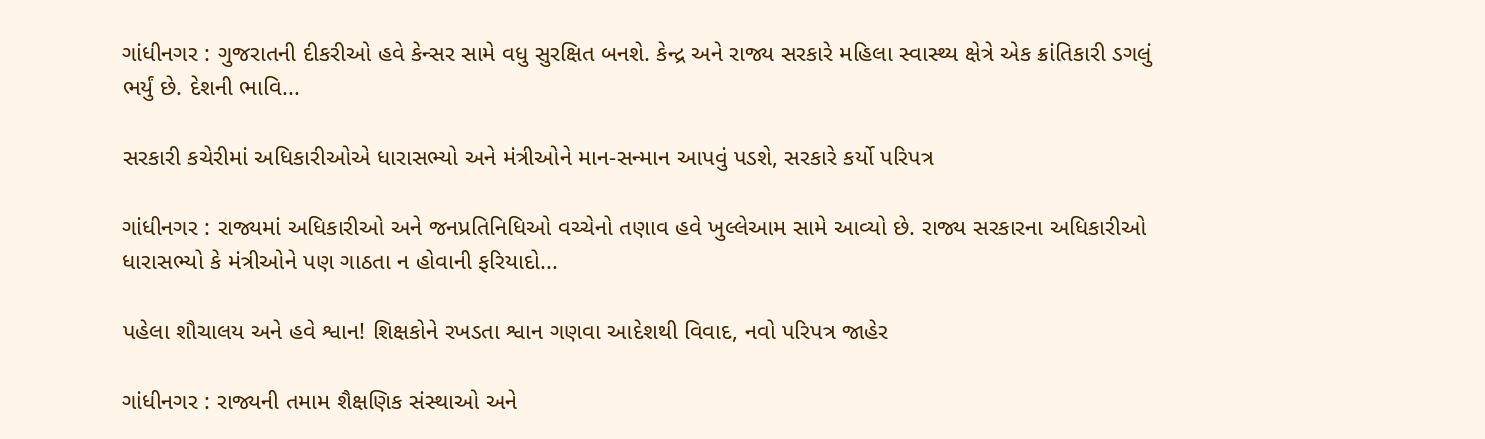ગાંધીનગર : ગુજરાતની દીકરીઓ હવે કેન્સર સામે વધુ સુરક્ષિત બનશે. કેન્દ્ર અને રાજ્ય સરકારે મહિલા સ્વાસ્થ્ય ક્ષેત્રે એક ક્રાંતિકારી ડગલું ભર્યું છે. દેશની ભાવિ...

સરકારી કચેરીમાં અધિકારીઓએ ધારાસભ્યો અને મંત્રીઓને માન-સન્માન આપવું પડશે, સરકારે કર્યો પરિપત્ર

ગાંધીનગર : રાજ્યમાં અધિકારીઓ અને જનપ્રતિનિધિઓ વચ્ચેનો તણાવ હવે ખુલ્લેઆમ સામે આવ્યો છે. રાજ્ય સરકારના અધિકારીઓ ધારાસભ્યો કે મંત્રીઓને પણ ગાઠતા ન હોવાની ફરિયાદો...

પહેલા શૌચાલય અને હવે શ્વાન! શિક્ષકોને રખડતા શ્વાન ગણવા આદેશથી વિવાદ, નવો પરિપત્ર જાહેર

ગાંધીનગર : રાજ્યની તમામ શૈક્ષણિક સંસ્થાઓ અને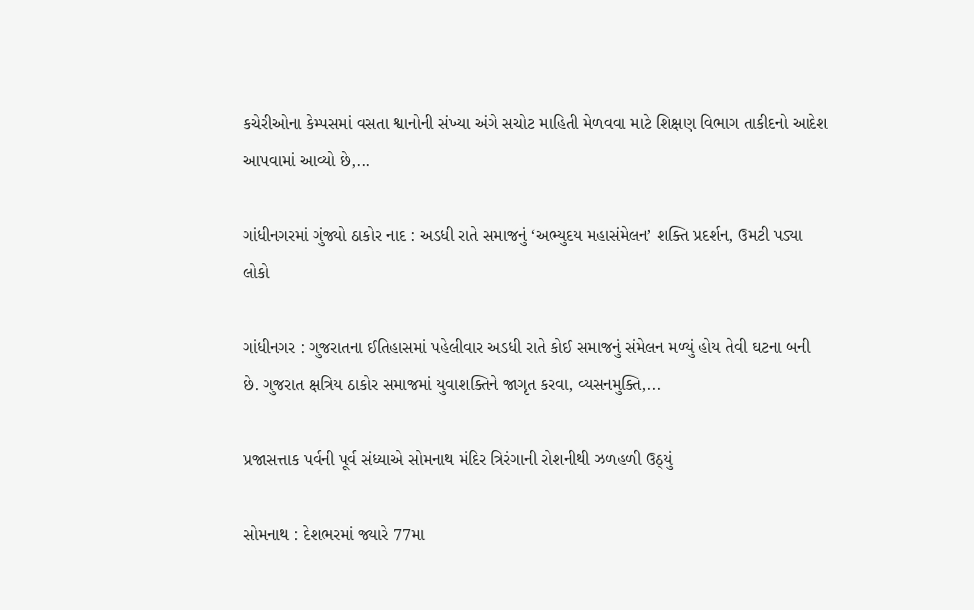કચેરીઓના કેમ્પસમાં વસતા શ્વાનોની સંખ્યા અંગે સચોટ માહિતી મેળવવા માટે શિક્ષણ વિભાગ તાકીદનો આદેશ આપવામાં આવ્યો છે,...

ગાંધીનગરમાં ગુંજ્યો ઠાકોર નાદ : અડધી રાતે સમાજનું ‘અભ્યુદય મહાસંમેલન’ શક્તિ પ્રદર્શન, ઉમટી પડ્યા લોકો

ગાંધીનગર : ગુજરાતના ઈતિહાસમાં પહેલીવાર અડધી રાતે કોઈ સમાજનું સંમેલન મળ્યું હોય તેવી ઘટના બની છે. ગુજરાત ક્ષત્રિય ઠાકોર સમાજમાં યુવાશક્તિને જાગૃત કરવા, વ્યસનમુક્તિ,...

પ્રજાસત્તાક પર્વની પૂર્વ સંધ્યાએ સોમનાથ મંદિર ત્રિરંગાની રોશનીથી ઝળહળી ઉઠ્યું

સોમનાથ : દેશભરમાં જ્યારે 77મા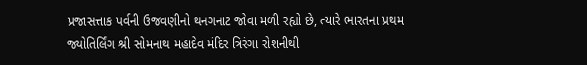પ્રજાસત્તાક પર્વની ઉજવણીનો થનગનાટ જોવા મળી રહ્યો છે, ત્યારે ભારતના પ્રથમ જ્યોતિર્લિંગ શ્રી સોમનાથ મહાદેવ મંદિર ત્રિરંગા રોશનીથી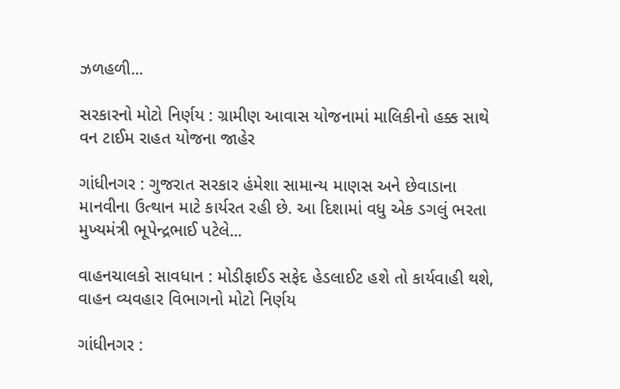ઝળહળી...

સરકારનો મોટો નિર્ણય : ગ્રામીણ આવાસ યોજનામાં માલિકીનો હક્ક સાથે વન ટાઈમ રાહત યોજના જાહેર

ગાંધીનગર : ગુજરાત સરકાર હંમેશા સામાન્ય માણસ અને છેવાડાના માનવીના ઉત્થાન માટે કાર્યરત રહી છે. આ દિશામાં વધુ એક ડગલું ભરતા મુખ્યમંત્રી ભૂપેન્દ્રભાઈ પટેલે...

વાહનચાલકો સાવધાન : મોડીફાઈડ સફેદ હેડલાઈટ હશે તો કાર્યવાહી થશે, વાહન વ્યવહાર વિભાગનો મોટો નિર્ણય

ગાંધીનગર :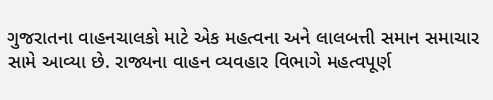ગુજરાતના વાહનચાલકો માટે એક મહત્વના અને લાલબત્તી સમાન સમાચાર સામે આવ્યા છે. રાજ્યના વાહન વ્યવહાર વિભાગે મહત્વપૂર્ણ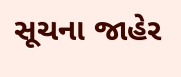સૂચના જાહેર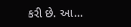કરી છે. આ...